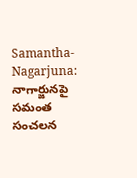Samantha-Nagarjuna: నాగార్జునపై సమంత సంచలన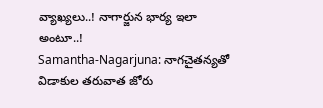వ్యాఖ్యలు..! నాగార్జున భార్య ఇలా అంటూ..!
Samantha-Nagarjuna: నాగచైతన్యతో విడాకుల తరువాత జోరు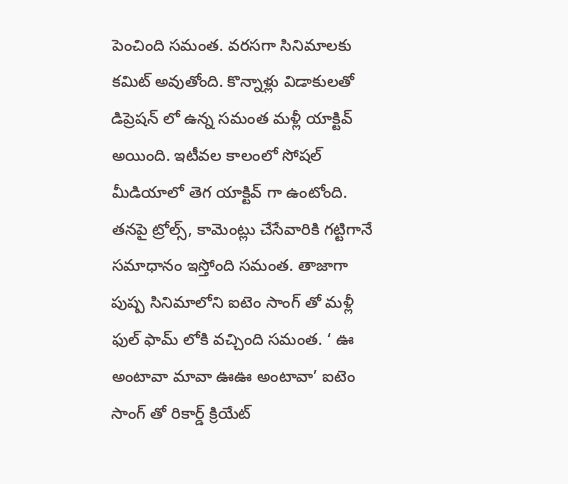పెంచింది సమంత. వరసగా సినిమాలకు కమిట్ అవుతోంది. కొన్నాళ్లు విడాకులతో డిప్రెషన్ లో ఉన్న సమంత మళ్లీ యాక్టివ్ అయింది. ఇటీవల కాలంలో సోషల్ మీడియాలో తెగ యాక్టివ్ గా ఉంటోంది.
తనపై ట్రోల్స్, కామెంట్లు చేసేవారికి గట్టిగానే సమాధానం ఇస్తోంది సమంత. తాజాగా పుష్ప సినిమాలోని ఐటెం సాంగ్ తో మళ్లీ ఫుల్ ఫామ్ లోకి వచ్చింది సమంత. ‘ ఊ అంటావా మావా ఊఊ అంటావా’ ఐటెం సాంగ్ తో రికార్డ్ క్రియేట్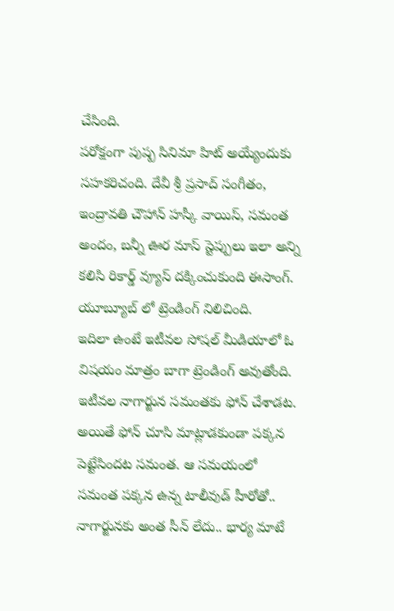చేసింది.
పరోక్షంగా పుష్ప సినిమా హిట్ అయ్యేందుకు సహకరిచంది. దేవీ శ్రీ ప్రసాద్ సంగీతం, ఇంద్రావతి చౌహాన్ హస్కీ వాయిస్, సమంత అందం, బన్నీ ఊర మాస్ స్టెప్పులు ఇలా అన్ని కలిసి రికార్డ్ వ్యూస్ దక్కించుకుంది ఈసాంగ్. యూబ్యూబ్ లో ట్రెండింగ్ నిలిచింది.
ఇదిలా ఉంటే ఇటీవల సోషల్ మీడియాలో ఓ విషయం మాత్రం బాగా ట్రెండింగ్ అవుతోంది. ఇటీవల నాగార్జున సమంతకు ఫోన్ చేశాడట. అయితే ఫోన్ చూసి మాట్లాడకుండా పక్కన పెట్టేసిందట సమంత. ఆ సమయంలో సమంత పక్కన ఉన్న టాలీవుడ్ హీరోతో.. నాగార్జునకు అంత సీన్ లేదు.. భార్య మాటే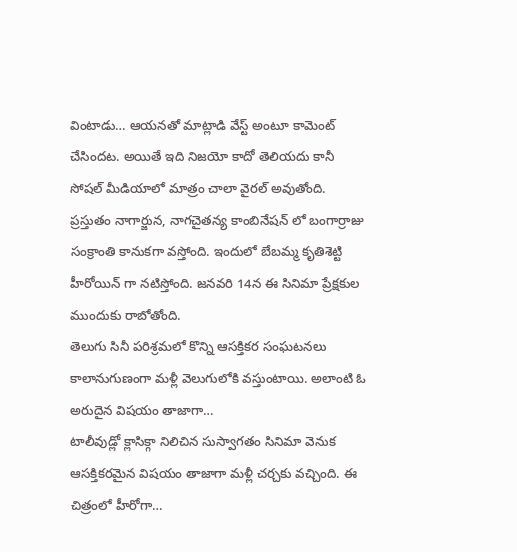వింటాడు… ఆయనతో మాట్లాడి వేస్ట్ అంటూ కామెంట్ చేసిందట. అయితే ఇది నిజయో కాదో తెలియదు కానీ సోషల్ మీడియాలో మాత్రం చాలా వైరల్ అవుతోంది. ప్రస్తుతం నాగార్జున, నాగచైతన్య కాంబినేషన్ లో బంగార్రాజు సంక్రాంతి కానుకగా వస్తోంది. ఇందులో బేబమ్మ కృతిశెట్టి హీరోయిన్ గా నటిస్తోంది. జనవరి 14న ఈ సినిమా ప్రేక్షకుల ముందుకు రాబోతోంది.
తెలుగు సినీ పరిశ్రమలో కొన్ని ఆసక్తికర సంఘటనలు కాలానుగుణంగా మళ్లీ వెలుగులోకి వస్తుంటాయి. అలాంటి ఓ అరుదైన విషయం తాజాగా…
టాలీవుడ్లో క్లాసిక్గా నిలిచిన సుస్వాగతం సినిమా వెనుక ఆసక్తికరమైన విషయం తాజాగా మళ్లీ చర్చకు వచ్చింది. ఈ చిత్రంలో హీరోగా…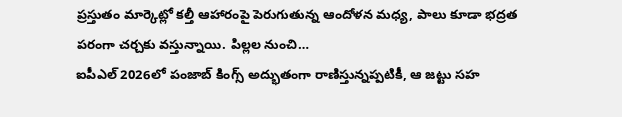ప్రస్తుతం మార్కెట్లో కల్తీ ఆహారంపై పెరుగుతున్న ఆందోళన మధ్య, పాలు కూడా భద్రత పరంగా చర్చకు వస్తున్నాయి. పిల్లల నుంచి…
ఐపీఎల్ 2026లో పంజాబ్ కింగ్స్ అద్భుతంగా రాణిస్తున్నప్పటికీ, ఆ జట్టు సహ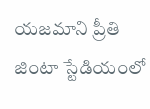యజమాని ప్రీతి జింటా స్టేడియంలో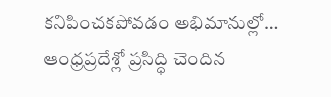కనిపించకపోవడం అభిమానుల్లో…
ఆంధ్రప్రదేశ్లో ప్రసిద్ధి చెందిన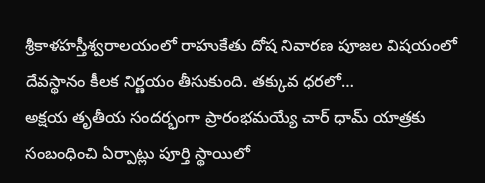శ్రీకాళహస్తీశ్వరాలయంలో రాహుకేతు దోష నివారణ పూజల విషయంలో దేవస్థానం కీలక నిర్ణయం తీసుకుంది. తక్కువ ధరలో…
అక్షయ తృతీయ సందర్భంగా ప్రారంభమయ్యే చార్ ధామ్ యాత్రకు సంబంధించి ఏర్పాట్లు పూర్తి స్థాయిలో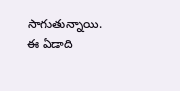సాగుతున్నాయి. ఈ ఏడాది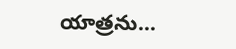యాత్రను…